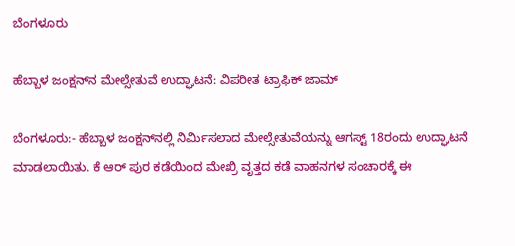ಬೆಂಗಳೂರು

ಹೆಬ್ಬಾಳ ಜಂಕ್ಷನ್‌ನ ಮೇಲ್ಸೇತುವೆ ಉದ್ಘಾಟನೆ: ವಿಪರೀತ ಟ್ರಾಫಿಕ್‌ ಜಾಮ್‌

ಬೆಂಗಳೂರು:- ಹೆಬ್ಬಾಳ ಜಂಕ್ಷನ್‌ನಲ್ಲಿ ನಿರ್ಮಿಸಲಾದ ಮೇಲ್ಸೇತುವೆಯನ್ನು ಆಗಸ್ಟ್‌ 18ರಂದು ಉದ್ಘಾಟನೆ ಮಾಡಲಾಯಿತು. ಕೆ ಆರ್ ಪುರ ಕಡೆಯಿಂದ ಮೇಖ್ರಿ ವೃತ್ತದ ಕಡೆ ವಾಹನಗಳ ಸಂಚಾರಕ್ಕೆ ಈ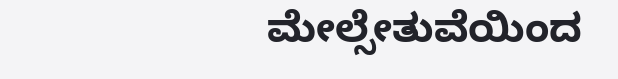ಮೇಲ್ಸೇತುವೆಯಿಂದ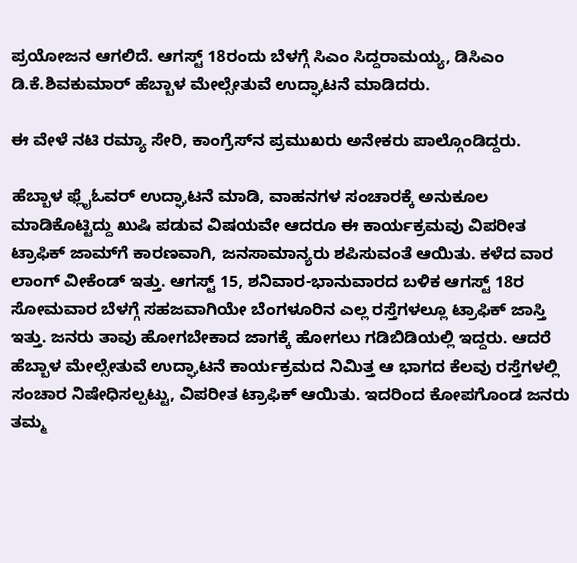ಪ್ರಯೋಜನ ಆಗಲಿದೆ. ಆಗಸ್ಟ್‌ 18ರಂದು ಬೆಳಗ್ಗೆ ಸಿಎಂ ಸಿದ್ದರಾಮಯ್ಯ, ಡಿಸಿಎಂ ಡಿ.ಕೆ.ಶಿವಕುಮಾರ್‌ ಹೆಬ್ಬಾಳ ಮೇಲ್ಸೇತುವೆ ಉದ್ಘಾಟನೆ ಮಾಡಿದರು.

ಈ ವೇಳೆ ನಟಿ ರಮ್ಯಾ ಸೇರಿ, ಕಾಂಗ್ರೆಸ್‌ನ ಪ್ರಮುಖರು ಅನೇಕರು ಪಾಲ್ಗೊಂಡಿದ್ದರು.

ಹೆಬ್ಬಾಳ ಫ್ಲೈಓವರ್‌ ಉದ್ಘಾಟನೆ ಮಾಡಿ, ವಾಹನಗಳ ಸಂಚಾರಕ್ಕೆ ಅನುಕೂಲ ಮಾಡಿಕೊಟ್ಟಿದ್ದು ಖುಷಿ ಪಡುವ ವಿಷಯವೇ ಆದರೂ ಈ ಕಾರ್ಯಕ್ರಮವು ವಿಪರೀತ ಟ್ರಾಫಿಕ್‌ ಜಾಮ್‌ಗೆ ಕಾರಣವಾಗಿ, ಜನಸಾಮಾನ್ಯರು ಶಪಿಸುವಂತೆ ಆಯಿತು. ಕಳೆದ ವಾರ ಲಾಂಗ್‌ ವೀಕೆಂಡ್‌ ಇತ್ತು. ಆಗಸ್ಟ್‌ 15, ಶನಿವಾರ-ಭಾನುವಾರದ ಬಳಿಕ ಆಗಸ್ಟ್‌ 18ರ ಸೋಮವಾರ ಬೆಳಗ್ಗೆ ಸಹಜವಾಗಿಯೇ ಬೆಂಗಳೂರಿನ ಎಲ್ಲ ರಸ್ತೆಗಳಲ್ಲೂ ಟ್ರಾಫಿಕ್‌ ಜಾಸ್ತಿ ಇತ್ತು. ಜನರು ತಾವು ಹೋಗಬೇಕಾದ ಜಾಗಕ್ಕೆ ಹೋಗಲು ಗಡಿಬಿಡಿಯಲ್ಲಿ ಇದ್ದರು. ಆದರೆ ಹೆಬ್ಬಾಳ ಮೇಲ್ಸೇತುವೆ ಉದ್ಘಾಟನೆ ಕಾರ್ಯಕ್ರಮದ ನಿಮಿತ್ತ ಆ ಭಾಗದ ಕೆಲವು ರಸ್ತೆಗಳಲ್ಲಿ ಸಂಚಾರ ನಿಷೇಧಿಸಲ್ಪಟ್ಟು, ವಿಪರೀತ ಟ್ರಾಫಿಕ್‌ ಆಯಿತು. ಇದರಿಂದ ಕೋಪಗೊಂಡ ಜನರು ತಮ್ಮ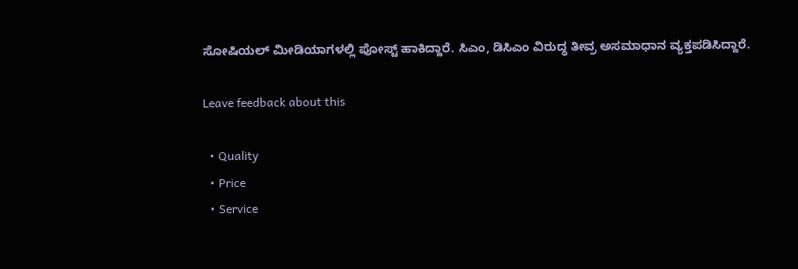ಸೋಷಿಯಲ್‌ ಮೀಡಿಯಾಗಳಲ್ಲಿ ಪೋಸ್ಟ್‌ ಹಾಕಿದ್ದಾರೆ. ಸಿಎಂ, ಡಿಸಿಎಂ ವಿರುದ್ಧ ತೀವ್ರ ಅಸಮಾಧಾನ ವ್ಯಕ್ತಪಡಿಸಿದ್ದಾರೆ.

Leave feedback about this

  • Quality
  • Price
  • Service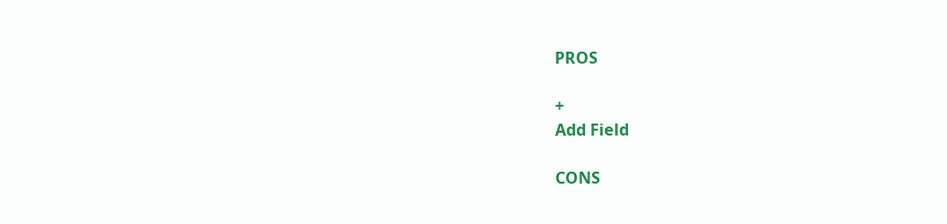PROS

+
Add Field

CONS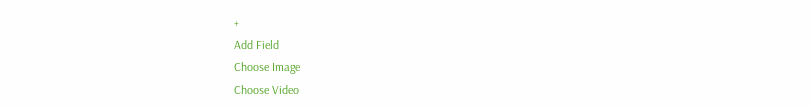+
Add Field
Choose Image
Choose Video